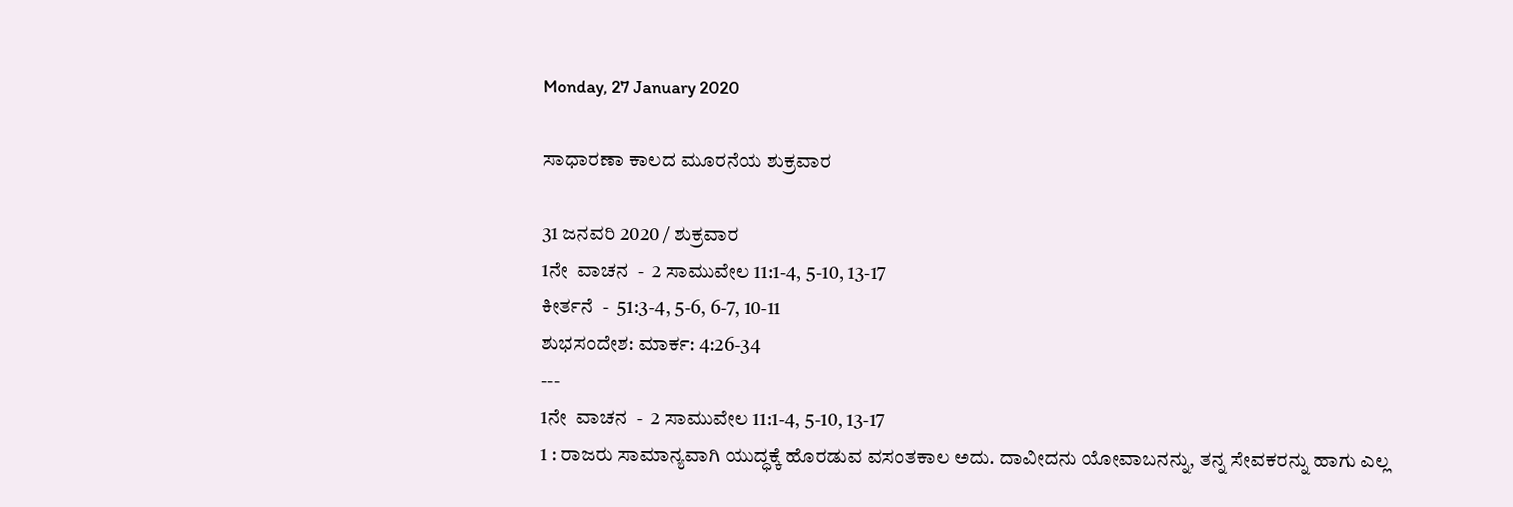Monday, 27 January 2020

ಸಾಧಾರಣಾ ಕಾಲದ ಮೂರನೆಯ ಶುಕ್ರವಾರ

31 ಜನವರಿ 2020 / ಶುಕ್ರವಾರ
1ನೇ  ವಾಚನ  -  2 ಸಾಮುವೇಲ 11:1-4, 5-10, 13-17
ಕೀರ್ತನೆ  -  51:3-4, 5-6, 6-7, 10-11
ಶುಭಸಂದೇಶ: ಮಾರ್ಕ: 4:26-34
---
1ನೇ  ವಾಚನ  -  2 ಸಾಮುವೇಲ 11:1-4, 5-10, 13-17
1 : ರಾಜರು ಸಾಮಾನ್ಯವಾಗಿ ಯುದ್ಧಕ್ಕೆ ಹೊರಡುವ ವಸಂತಕಾಲ ಅದು. ದಾವೀದನು ಯೋವಾಬನನ್ನು, ತನ್ನ ಸೇವಕರನ್ನು ಹಾಗು ಎಲ್ಲ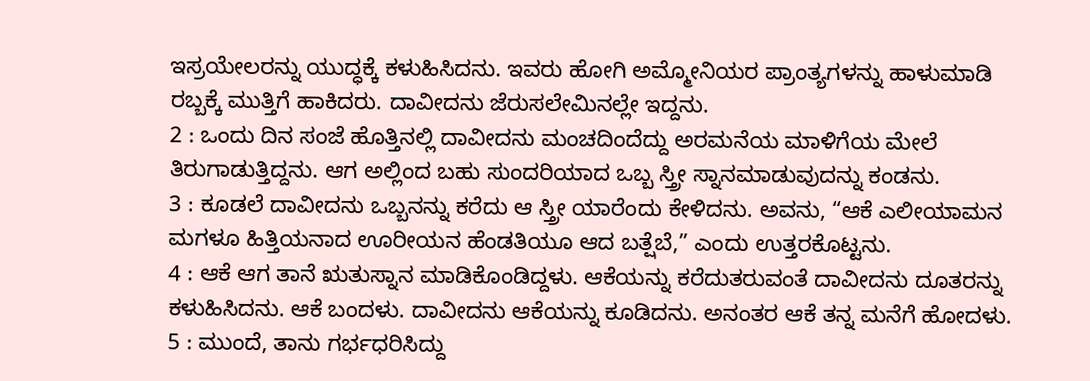ಇಸ್ರಯೇಲರನ್ನು ಯುದ್ಧಕ್ಕೆ ಕಳುಹಿಸಿದನು. ಇವರು ಹೋಗಿ ಅಮ್ಮೋನಿಯರ ಪ್ರಾಂತ್ಯಗಳನ್ನು ಹಾಳುಮಾಡಿ ರಬ್ಬಕ್ಕೆ ಮುತ್ತಿಗೆ ಹಾಕಿದರು. ದಾವೀದನು ಜೆರುಸಲೇಮಿನಲ್ಲೇ ಇದ್ದನು.
2 : ಒಂದು ದಿನ ಸಂಜೆ ಹೊತ್ತಿನಲ್ಲಿ ದಾವೀದನು ಮಂಚದಿಂದೆದ್ದು ಅರಮನೆಯ ಮಾಳಿಗೆಯ ಮೇಲೆ ತಿರುಗಾಡುತ್ತಿದ್ದನು. ಆಗ ಅಲ್ಲಿಂದ ಬಹು ಸುಂದರಿಯಾದ ಒಬ್ಬ ಸ್ತ್ರೀ ಸ್ನಾನಮಾಡುವುದನ್ನು ಕಂಡನು.
3 : ಕೂಡಲೆ ದಾವೀದನು ಒಬ್ಬನನ್ನು ಕರೆದು ಆ ಸ್ತ್ರೀ ಯಾರೆಂದು ಕೇಳಿದನು. ಅವನು, “ಆಕೆ ಎಲೀಯಾಮನ ಮಗಳೂ ಹಿತ್ತಿಯನಾದ ಊರೀಯನ ಹೆಂಡತಿಯೂ ಆದ ಬತ್ಷೆಬೆ,” ಎಂದು ಉತ್ತರಕೊಟ್ಟನು.
4 : ಆಕೆ ಆಗ ತಾನೆ ಋತುಸ್ನಾನ ಮಾಡಿಕೊಂಡಿದ್ದಳು. ಆಕೆಯನ್ನು ಕರೆದುತರುವಂತೆ ದಾವೀದನು ದೂತರನ್ನು ಕಳುಹಿಸಿದನು. ಆಕೆ ಬಂದಳು. ದಾವೀದನು ಆಕೆಯನ್ನು ಕೂಡಿದನು. ಅನಂತರ ಆಕೆ ತನ್ನ ಮನೆಗೆ ಹೋದಳು.
5 : ಮುಂದೆ, ತಾನು ಗರ್ಭಧರಿಸಿದ್ದು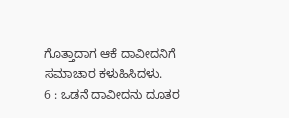ಗೊತ್ತಾದಾಗ ಆಕೆ ದಾವೀದನಿಗೆ ಸಮಾಚಾರ ಕಳುಹಿಸಿದಳು.
6 : ಒಡನೆ ದಾವೀದನು ದೂತರ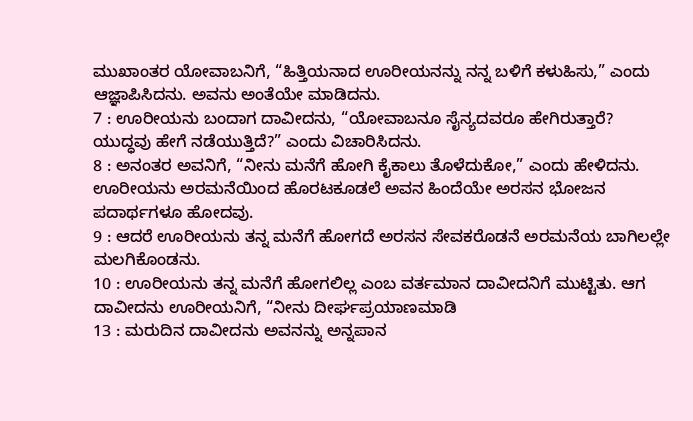ಮುಖಾಂತರ ಯೋವಾಬನಿಗೆ, “ಹಿತ್ತಿಯನಾದ ಊರೀಯನನ್ನು ನನ್ನ ಬಳಿಗೆ ಕಳುಹಿಸು,” ಎಂದು ಆಜ್ಞಾಪಿಸಿದನು. ಅವನು ಅಂತೆಯೇ ಮಾಡಿದನು.
7 : ಊರೀಯನು ಬಂದಾಗ ದಾವೀದನು, “ಯೋವಾಬನೂ ಸೈನ್ಯದವರೂ ಹೇಗಿರುತ್ತಾರೆ? ಯುದ್ಧವು ಹೇಗೆ ನಡೆಯುತ್ತಿದೆ?” ಎಂದು ವಿಚಾರಿಸಿದನು.
8 : ಅನಂತರ ಅವನಿಗೆ, “ನೀನು ಮನೆಗೆ ಹೋಗಿ ಕೈಕಾಲು ತೊಳೆದುಕೋ,” ಎಂದು ಹೇಳಿದನು. ಊರೀಯನು ಅರಮನೆಯಿಂದ ಹೊರಟಕೂಡಲೆ ಅವನ ಹಿಂದೆಯೇ ಅರಸನ ಭೋಜನ ಪದಾರ್ಥಗಳೂ ಹೋದವು.
9 : ಆದರೆ ಊರೀಯನು ತನ್ನ ಮನೆಗೆ ಹೋಗದೆ ಅರಸನ ಸೇವಕರೊಡನೆ ಅರಮನೆಯ ಬಾಗಿಲಲ್ಲೇ ಮಲಗಿಕೊಂಡನು.
10 : ಊರೀಯನು ತನ್ನ ಮನೆಗೆ ಹೋಗಲಿಲ್ಲ ಎಂಬ ವರ್ತಮಾನ ದಾವೀದನಿಗೆ ಮುಟ್ಟಿತು. ಆಗ ದಾವೀದನು ಊರೀಯನಿಗೆ, “ನೀನು ದೀರ್ಘಪ್ರಯಾಣಮಾಡಿ
13 : ಮರುದಿನ ದಾವೀದನು ಅವನನ್ನು ಅನ್ನಪಾನ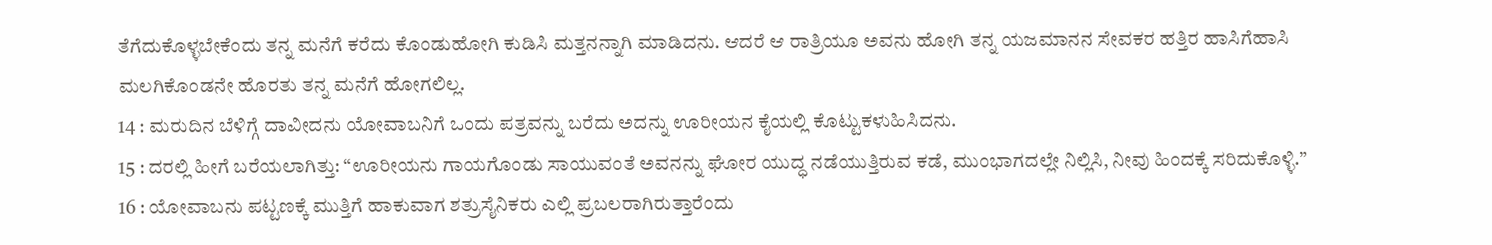ತೆಗೆದುಕೊಳ್ಳಬೇಕೆಂದು ತನ್ನ ಮನೆಗೆ ಕರೆದು ಕೊಂಡುಹೋಗಿ ಕುಡಿಸಿ ಮತ್ತನನ್ನಾಗಿ ಮಾಡಿದನು. ಆದರೆ ಆ ರಾತ್ರಿಯೂ ಅವನು ಹೋಗಿ ತನ್ನ ಯಜಮಾನನ ಸೇವಕರ ಹತ್ತಿರ ಹಾಸಿಗೆಹಾಸಿ ಮಲಗಿಕೊಂಡನೇ ಹೊರತು ತನ್ನ ಮನೆಗೆ ಹೋಗಲಿಲ್ಲ.
14 : ಮರುದಿನ ಬೆಳಿಗ್ಗೆ ದಾವೀದನು ಯೋವಾಬನಿಗೆ ಒಂದು ಪತ್ರವನ್ನು ಬರೆದು ಅದನ್ನು ಊರೀಯನ ಕೈಯಲ್ಲಿ ಕೊಟ್ಟುಕಳುಹಿಸಿದನು.
15 : ದರಲ್ಲಿ ಹೀಗೆ ಬರೆಯಲಾಗಿತ್ತು: “ಊರೀಯನು ಗಾಯಗೊಂಡು ಸಾಯುವಂತೆ ಅವನನ್ನು ಘೋರ ಯುದ್ಧ ನಡೆಯುತ್ತಿರುವ ಕಡೆ, ಮುಂಭಾಗದಲ್ಲೇ ನಿಲ್ಲಿಸಿ, ನೀವು ಹಿಂದಕ್ಕೆ ಸರಿದುಕೊಳ್ಳಿ.”
16 : ಯೋವಾಬನು ಪಟ್ಟಣಕ್ಕೆ ಮುತ್ತಿಗೆ ಹಾಕುವಾಗ ಶತ್ರುಸೈನಿಕರು ಎಲ್ಲಿ ಪ್ರಬಲರಾಗಿರುತ್ತಾರೆಂದು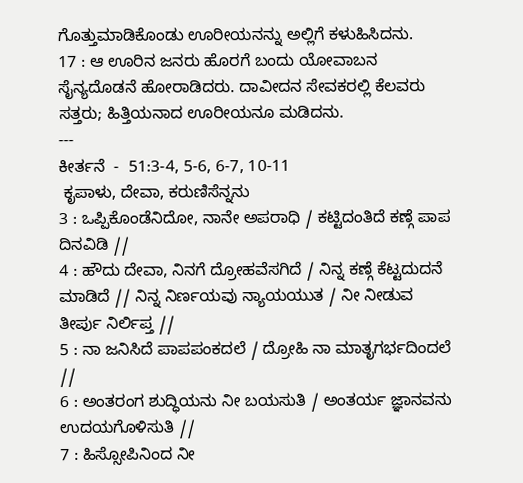ಗೊತ್ತುಮಾಡಿಕೊಂಡು ಊರೀಯನನ್ನು ಅಲ್ಲಿಗೆ ಕಳುಹಿಸಿದನು.
17 : ಆ ಊರಿನ ಜನರು ಹೊರಗೆ ಬಂದು ಯೋವಾಬನ ಸೈನ್ಯದೊಡನೆ ಹೋರಾಡಿದರು. ದಾವೀದನ ಸೇವಕರಲ್ಲಿ ಕೆಲವರು ಸತ್ತರು; ಹಿತ್ತಿಯನಾದ ಊರೀಯನೂ ಮಡಿದನು.
---
ಕೀರ್ತನೆ  -  51:3-4, 5-6, 6-7, 10-11
 ಕೃಪಾಳು, ದೇವಾ, ಕರುಣಿಸೆನ್ನನು
3 : ಒಪ್ಪಿಕೊಂಡೆನಿದೋ, ನಾನೇ ಅಪರಾಧಿ / ಕಟ್ಟಿದಂತಿದೆ ಕಣ್ಗೆ ಪಾಪ ದಿನವಿಡಿ //
4 : ಹೌದು ದೇವಾ, ನಿನಗೆ ದ್ರೋಹವೆಸಗಿದೆ / ನಿನ್ನ ಕಣ್ಗೆ ಕೆಟ್ಟದುದನೆ ಮಾಡಿದೆ // ನಿನ್ನ ನಿರ್ಣಯವು ನ್ಯಾಯಯುತ / ನೀ ನೀಡುವ ತೀರ್ಪು ನಿರ್ಲಿಪ್ತ //
5 : ನಾ ಜನಿಸಿದೆ ಪಾಪಪಂಕದಲೆ / ದ್ರೋಹಿ ನಾ ಮಾತೃಗರ್ಭದಿಂದಲೆ //
6 : ಅಂತರಂಗ ಶುದ್ಧಿಯನು ನೀ ಬಯಸುತಿ / ಅಂತರ್ಯ ಜ್ಞಾನವನು ಉದಯಗೊಳಿಸುತಿ //
7 : ಹಿಸ್ಸೋಪಿನಿಂದ ನೀ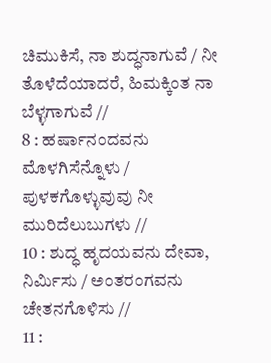ಚಿಮುಕಿಸೆ, ನಾ ಶುದ್ಧನಾಗುವೆ / ನೀ ತೊಳೆದೆಯಾದರೆ, ಹಿಮಕ್ಕಿಂತ ನಾ ಬೆಳ್ಳಗಾಗುವೆ //
8 : ಹರ್ಷಾನಂದವನು ಮೊಳಗಿಸೆನ್ನೊಳು / ಪುಳಕಗೊಳ್ಳುವುವು ನೀ ಮುರಿದೆಲುಬುಗಳು //
10 : ಶುದ್ಧ ಹೃದಯವನು ದೇವಾ, ನಿರ್ಮಿಸು / ಅಂತರಂಗವನು ಚೇತನಗೊಳಿಸು //
11 :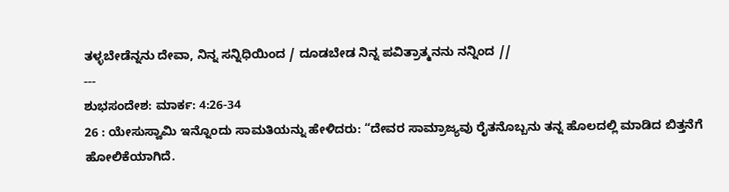ತಳ್ಳಬೇಡೆನ್ನನು ದೇವಾ, ನಿನ್ನ ಸನ್ನಿಧಿಯಿಂದ / ದೂಡಬೇಡ ನಿನ್ನ ಪವಿತ್ರಾತ್ಮನನು ನನ್ನಿಂದ //
---
ಶುಭಸಂದೇಶ: ಮಾರ್ಕ: 4:26-34
26 : ಯೇಸುಸ್ವಾಮಿ ಇನ್ನೊಂದು ಸಾಮತಿಯನ್ನು ಹೇಳಿದರು: “ದೇವರ ಸಾಮ್ರಾಜ್ಯವು ರೈತನೊಬ್ಬನು ತನ್ನ ಹೊಲದಲ್ಲಿ ಮಾಡಿದ ಬಿತ್ತನೆಗೆ ಹೋಲಿಕೆಯಾಗಿದೆ.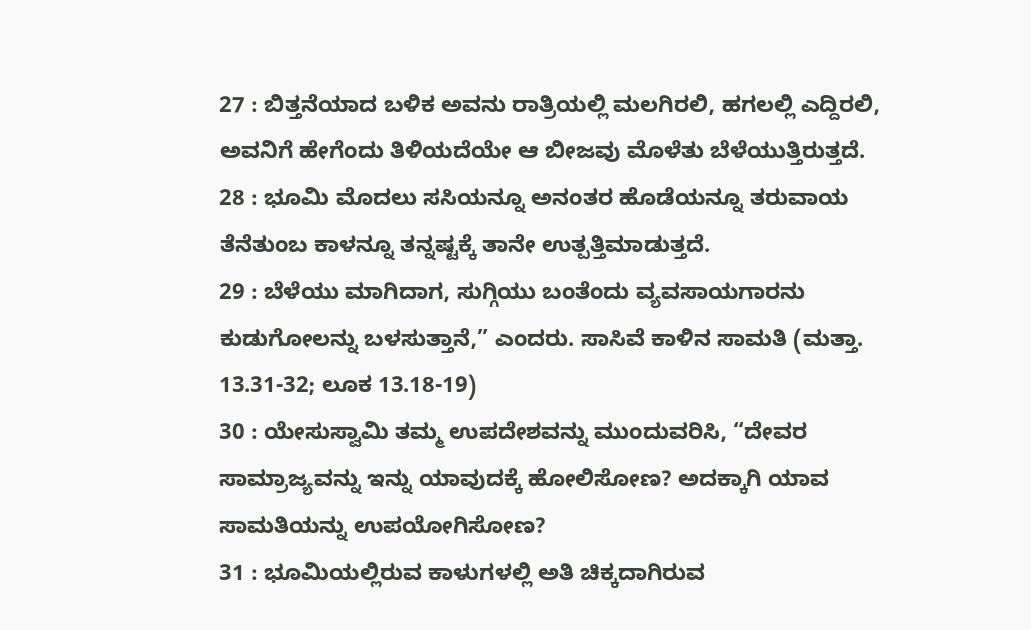27 : ಬಿತ್ತನೆಯಾದ ಬಳಿಕ ಅವನು ರಾತ್ರಿಯಲ್ಲಿ ಮಲಗಿರಲಿ, ಹಗಲಲ್ಲಿ ಎದ್ದಿರಲಿ, ಅವನಿಗೆ ಹೇಗೆಂದು ತಿಳಿಯದೆಯೇ ಆ ಬೀಜವು ಮೊಳೆತು ಬೆಳೆಯುತ್ತಿರುತ್ತದೆ.
28 : ಭೂಮಿ ಮೊದಲು ಸಸಿಯನ್ನೂ ಅನಂತರ ಹೊಡೆಯನ್ನೂ ತರುವಾಯ ತೆನೆತುಂಬ ಕಾಳನ್ನೂ ತನ್ನಷ್ಟಕ್ಕೆ ತಾನೇ ಉತ್ಪತ್ತಿಮಾಡುತ್ತದೆ.
29 : ಬೆಳೆಯು ಮಾಗಿದಾಗ, ಸುಗ್ಗಿಯು ಬಂತೆಂದು ವ್ಯವಸಾಯಗಾರನು ಕುಡುಗೋಲನ್ನು ಬಳಸುತ್ತಾನೆ,” ಎಂದರು. ಸಾಸಿವೆ ಕಾಳಿನ ಸಾಮತಿ (ಮತ್ತಾ. 13.31-32; ಲೂಕ 13.18-19)
30 : ಯೇಸುಸ್ವಾಮಿ ತಮ್ಮ ಉಪದೇಶವನ್ನು ಮುಂದುವರಿಸಿ, “ದೇವರ ಸಾಮ್ರಾಜ್ಯವನ್ನು ಇನ್ನು ಯಾವುದಕ್ಕೆ ಹೋಲಿಸೋಣ? ಅದಕ್ಕಾಗಿ ಯಾವ ಸಾಮತಿಯನ್ನು ಉಪಯೋಗಿಸೋಣ?
31 : ಭೂಮಿಯಲ್ಲಿರುವ ಕಾಳುಗಳಲ್ಲಿ ಅತಿ ಚಿಕ್ಕದಾಗಿರುವ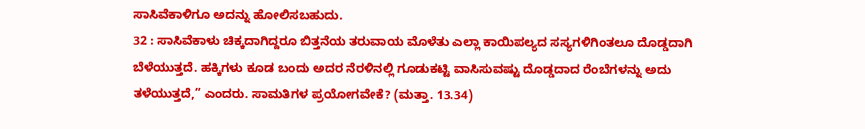ಸಾಸಿವೆಕಾಳಿಗೂ ಅದನ್ನು ಹೋಲಿಸಬಹುದು.
32 : ಸಾಸಿವೆಕಾಳು ಚಿಕ್ಕದಾಗಿದ್ದರೂ ಬಿತ್ತನೆಯ ತರುವಾಯ ಮೊಳೆತು ಎಲ್ಲಾ ಕಾಯಿಪಲ್ಯದ ಸಸ್ಯಗಳಿಗಿಂತಲೂ ದೊಡ್ಡದಾಗಿ ಬೆಳೆಯುತ್ತದೆ. ಹಕ್ಕಿಗಳು ಕೂಡ ಬಂದು ಅದರ ನೆರಳಿನಲ್ಲಿ ಗೂಡುಕಟ್ಟಿ ವಾಸಿಸುವಷ್ಟು ದೊಡ್ಡದಾದ ರೆಂಬೆಗಳನ್ನು ಅದು ತಳೆಯುತ್ತದೆ,” ಎಂದರು. ಸಾಮತಿಗಳ ಪ್ರಯೋಗವೇಕೆ? (ಮತ್ತಾ. 13.34)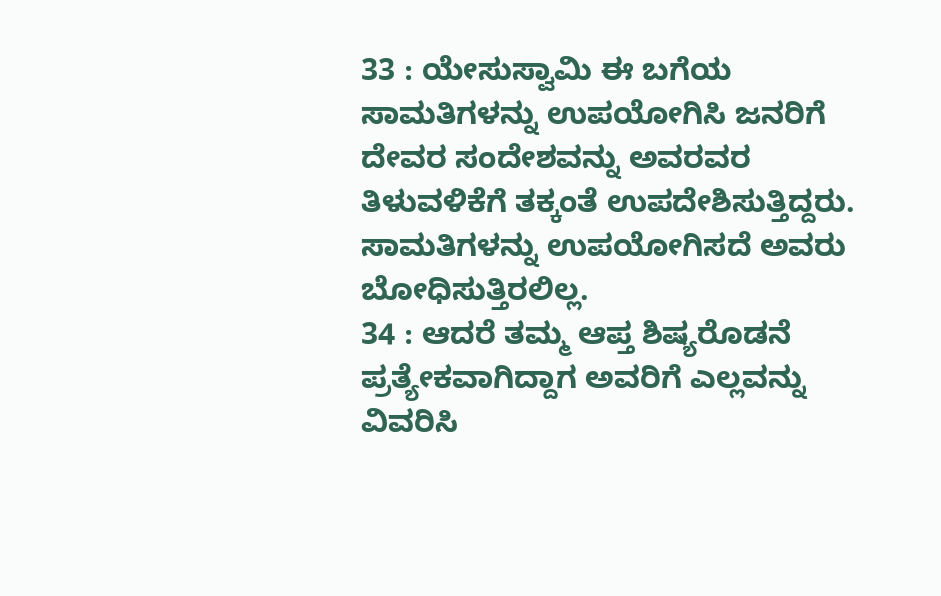33 : ಯೇಸುಸ್ವಾಮಿ ಈ ಬಗೆಯ ಸಾಮತಿಗಳನ್ನು ಉಪಯೋಗಿಸಿ ಜನರಿಗೆ ದೇವರ ಸಂದೇಶವನ್ನು ಅವರವರ ತಿಳುವಳಿಕೆಗೆ ತಕ್ಕಂತೆ ಉಪದೇಶಿಸುತ್ತಿದ್ದರು. ಸಾಮತಿಗಳನ್ನು ಉಪಯೋಗಿಸದೆ ಅವರು ಬೋಧಿಸುತ್ತಿರಲಿಲ್ಲ.
34 : ಆದರೆ ತಮ್ಮ ಆಪ್ತ ಶಿಷ್ಯರೊಡನೆ ಪ್ರತ್ಯೇಕವಾಗಿದ್ದಾಗ ಅವರಿಗೆ ಎಲ್ಲವನ್ನು ವಿವರಿಸಿ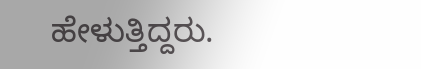ಹೇಳುತ್ತಿದ್ದರು.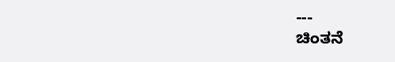---
ಚಿಂತನೆ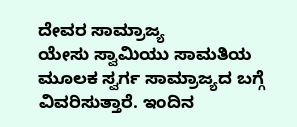ದೇವರ ಸಾಮ್ರಾಜ್ಯ
ಯೇಸು ಸ್ವಾಮಿಯು ಸಾಮತಿಯ ಮೂಲಕ ಸ್ವರ್ಗ ಸಾಮ್ರಾಜ್ಯದ ಬಗ್ಗೆ ವಿವರಿಸುತ್ತಾರೆ. ಇಂದಿನ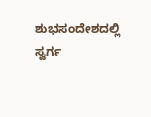ಶುಭಸಂದೇಶದಲ್ಲಿ ಸ್ವರ್ಗ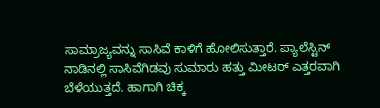ಸಾಮ್ರಾಜ್ಯವನ್ನು ಸಾಸಿವೆ ಕಾಳಿಗೆ ಹೋಲಿಸುತ್ತಾರೆ. ಪ್ಯಾಲೆಸ್ಟಿನ್ ನಾಡಿನಲ್ಲಿ ಸಾಸಿವೆಗಿಡವು ಸುಮಾರು ಹತ್ತು ಮೀಟರ್ ಎತ್ತರವಾಗಿ ಬೆಳೆಯುತ್ತದೆ. ಹಾಗಾಗಿ ಚಿಕ್ಕ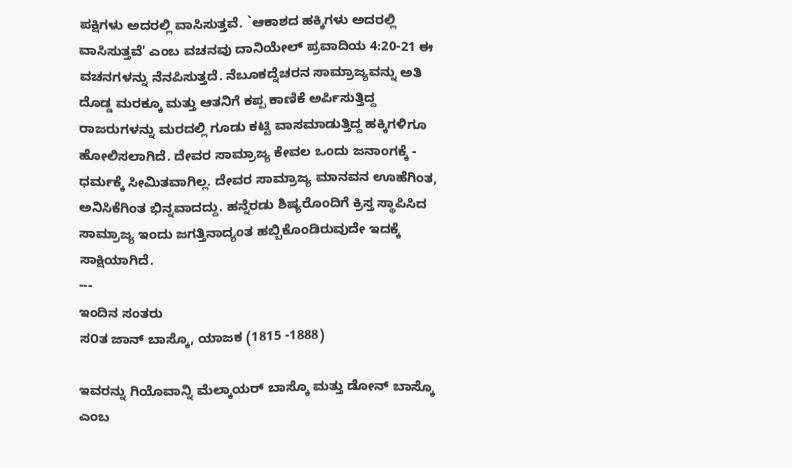ಪಕ್ಷಿಗಳು ಅದರಲ್ಲಿ ವಾಸಿಸುತ್ತವೆ. `ಆಕಾಶದ ಹಕ್ಕಿಗಳು ಅದರಲ್ಲಿ ವಾಸಿಸುತ್ತವೆ' ಎಂಬ ವಚನವು ದಾನಿಯೇಲ್ ಪ್ರವಾದಿಯ 4:20-21 ಈ ವಚನಗಳನ್ನು ನೆನಪಿಸುತ್ತದೆ. ನೆಬೂಕದ್ನೆಚರನ ಸಾಮ್ರಾಜ್ಯವನ್ನು ಅತಿ ದೊಡ್ಡ ಮರಕ್ಕೂ ಮತ್ತು ಆತನಿಗೆ ಕಪ್ಪ ಕಾಣಿಕೆ ಅರ್ಪಿಸುತ್ತಿದ್ದ ರಾಜರುಗಳನ್ನು ಮರದಲ್ಲಿ ಗೂಡು ಕಟ್ಟಿ ವಾಸಮಾಡುತ್ತಿದ್ದ ಹಕ್ಕಿಗಳಿಗೂ ಹೋಲಿಸಲಾಗಿದೆ. ದೇವರ ಸಾಮ್ರಾಜ್ಯ ಕೇವಲ ಒಂದು ಜನಾಂಗಕ್ಕೆ - ಧರ್ಮಕ್ಕೆ ಸೀಮಿತವಾಗಿಲ್ಲ. ದೇವರ ಸಾಮ್ರಾಜ್ಯ ಮಾನವನ ಊಹೆಗಿಂತ, ಅನಿಸಿಕೆಗಿಂತ ಭಿನ್ನವಾದದ್ದು. ಹನ್ನೆರಡು ಶಿಷ್ಯರೊಂದಿಗೆ ಕ್ರಿಸ್ತ ಸ್ಥಾಪಿಸಿದ ಸಾಮ್ರಾಜ್ಯ ಇಂದು ಜಗತ್ತಿನಾದ್ಯಂತ ಹಬ್ಬಿಕೊಂಡಿರುವುದೇ ಇದಕ್ಕೆ ಸಾಕ್ಷಿಯಾಗಿದೆ.
---
ಇಂದಿನ ಸಂತರು
ಸ೦ತ ಜಾನ್ ಬಾಸ್ಕೊ, ಯಾಜಕ (1815 -1888)

ಇವರನ್ನು ಗಿಯೊವಾನ್ನಿ ಮೆಲ್ಕಾಯರ್‌ ಬಾಸ್ಕೊ ಮತ್ತು ಡೋನ್‌ ಬಾಸ್ಕೊ ಎಂಬ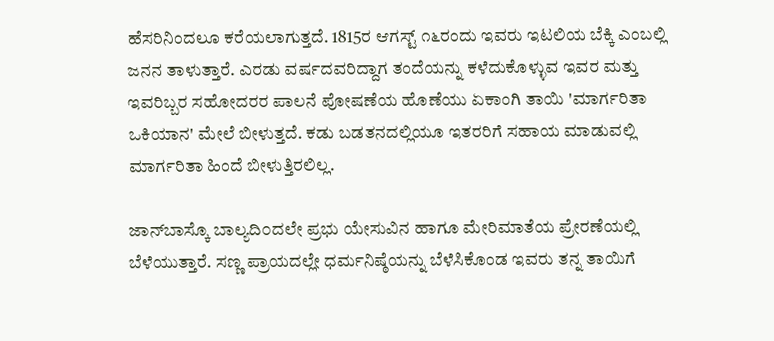ಹೆಸರಿನಿಂದಲೂ ಕರೆಯಲಾಗುತ್ತದೆ. 1815ರ ಆಗಸ್ಟ್‌ ೧೬ರಂದು ಇವರು ಇಟಲಿಯ ಬೆಕ್ಕಿ ಎಂಬಲ್ಲಿ ಜನನ ತಾಳುತ್ತಾರೆ. ಎರಡು ವರ್ಷದವರಿದ್ದಾಗ ತಂದೆಯನ್ನು ಕಳೆದುಕೊಳ್ಳುವ ಇವರ ಮತ್ತು ಇವರಿಬ್ಬರ ಸಹೋದರರ ಪಾಲನೆ ಪೋಷಣೆಯ ಹೊಣೆಯು ಏಕಾಂಗಿ ತಾಯಿ 'ಮಾರ್ಗರಿತಾ ಒಕಿಯಾನ' ಮೇಲೆ ಬೀಳುತ್ತದೆ. ಕಡು ಬಡತನದಲ್ಲಿಯೂ ಇತರರಿಗೆ ಸಹಾಯ ಮಾಡುವಲ್ಲಿ ಮಾರ್ಗರಿತಾ ಹಿಂದೆ ಬೀಳುತ್ತಿರಲಿಲ್ಲ.

ಜಾನ್‌ಬಾಸ್ಕೊ ಬಾಲ್ಯದಿ೦ದಲೇ ಪ್ರಭು ಯೇಸುವಿನ ಹಾಗೂ ಮೇರಿಮಾತೆಯ ಪ್ರೇರಣೆಯಲ್ಲಿ ಬೆಳೆಯುತ್ತಾರೆ. ಸಣ್ಣ ಪ್ರಾಯದಲ್ಲೇ ಧರ್ಮನಿಷ್ಠೆಯನ್ನು ಬೆಳೆಸಿಕೊಂಡ ಇವರು ತನ್ನ ತಾಯಿಗೆ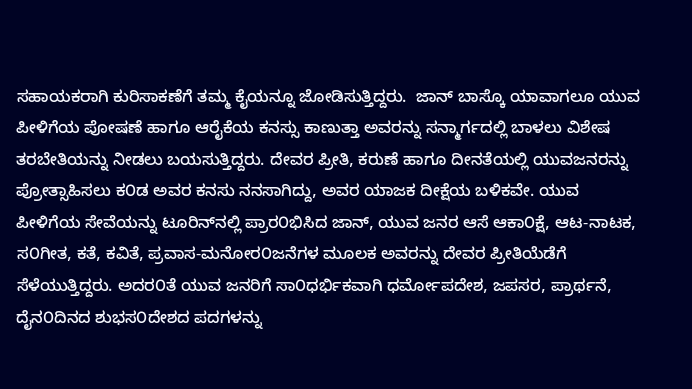ಸಹಾಯಕರಾಗಿ ಕುರಿಸಾಕಣೆಗೆ ತಮ್ಮ ಕೈಯನ್ನೂ ಜೋಡಿಸುತ್ತಿದ್ದರು.  ಜಾನ್ ಬಾಸ್ಕೊ ಯಾವಾಗಲೂ ಯುವ ಪೀಳಿಗೆಯ ಪೋಷಣೆ ಹಾಗೂ ಆರೈಕೆಯ ಕನಸ್ಸು ಕಾಣುತ್ತಾ ಅವರನ್ನು ಸನ್ಮಾರ್ಗದಲ್ಲಿ ಬಾಳಲು ವಿಶೇಷ ತರಬೇತಿಯನ್ನು ನೀಡಲು ಬಯಸುತ್ತಿದ್ದರು. ದೇವರ ಪ್ರೀತಿ, ಕರುಣೆ ಹಾಗೂ ದೀನತೆಯಲ್ಲಿ ಯುವಜನರನ್ನು ಪ್ರೋತ್ಸಾಹಿಸಲು ಕ೦ಡ ಅವರ ಕನಸು ನನಸಾಗಿದ್ದು, ಅವರ ಯಾಜಕ ದೀಕ್ಷೆಯ ಬಳಿಕವೇ. ಯುವ ಪೀಳಿಗೆಯ ಸೇವೆಯನ್ನು ಟೂರಿನ್‌ನಲ್ಲಿ ಪ್ರಾರ೦ಭಿಸಿದ ಜಾನ್, ಯುವ ಜನರ ಆಸೆ ಆಕಾ೦ಕ್ಷೆ, ಆಟ-ನಾಟಕ, ಸ೦ಗೀತ, ಕತೆ, ಕವಿತೆ, ಪ್ರವಾಸ-ಮನೋರ೦ಜನೆಗಳ ಮೂಲಕ ಅವರನ್ನು ದೇವರ ಪ್ರೀತಿಯೆಡೆಗೆ ಸೆಳೆಯುತ್ತಿದ್ದರು. ಅದರ೦ತೆ ಯುವ ಜನರಿಗೆ ಸಾ೦ಧರ್ಭಿಕವಾಗಿ ಧರ್ಮೋಪದೇಶ, ಜಪಸರ, ಪ್ರಾರ್ಥನೆ, ದೈನ೦ದಿನದ ಶುಭಸ೦ದೇಶದ ಪದಗಳನ್ನು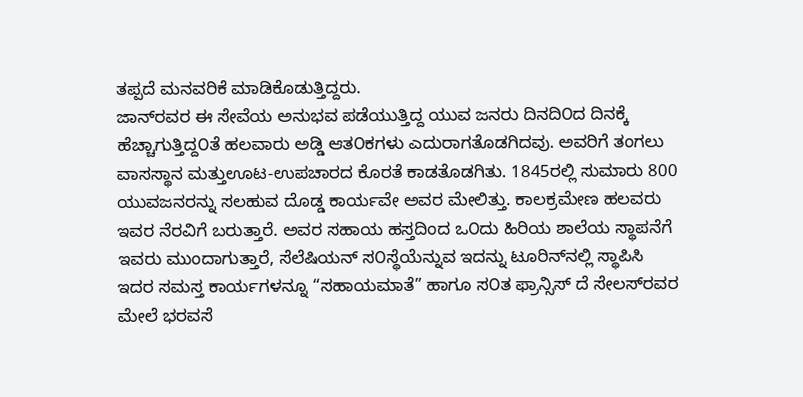ತಪ್ಪದೆ ಮನವರಿಕೆ ಮಾಡಿಕೊಡುತ್ತಿದ್ದರು.
ಜಾನ್‌ರವರ ಈ ಸೇವೆಯ ಅನುಭವ ಪಡೆಯುತ್ತಿದ್ದ ಯುವ ಜನರು ದಿನದಿ೦ದ ದಿನಕ್ಕೆ ಹೆಚ್ಚಾಗುತ್ತಿದ್ದ೦ತೆ ಹಲವಾರು ಅಡ್ಡಿ ಆತ೦ಕಗಳು ಎದುರಾಗತೊಡಗಿದವು. ಅವರಿಗೆ ತಂಗಲು ವಾಸಸ್ಥಾನ ಮತ್ತುಊಟ-ಉಪಚಾರದ ಕೊರತೆ ಕಾಡತೊಡಗಿತು. 1845ರಲ್ಲಿ ಸುಮಾರು 800 ಯುವಜನರನ್ನು ಸಲಹುವ ದೊಡ್ಡ ಕಾರ್ಯವೇ ಅವರ ಮೇಲಿತ್ತು. ಕಾಲಕ್ರಮೇಣ ಹಲವರು ಇವರ ನೆರವಿಗೆ ಬರುತ್ತಾರೆ. ಅವರ ಸಹಾಯ ಹಸ್ತದಿಂದ ಒ೦ದು ಹಿರಿಯ ಶಾಲೆಯ ಸ್ಥಾಪನೆಗೆ ಇವರು ಮುಂದಾಗುತ್ತಾರೆ, ಸೆಲೆಷಿಯನ್ ಸ೦ಸ್ಥೆಯೆನ್ನುವ ಇದನ್ನು ಟೂರಿನ್‌ನಲ್ಲಿ ಸ್ಥಾಪಿಸಿ ಇದರ ಸಮಸ್ತ ಕಾರ್ಯಗಳನ್ನೂ “ಸಹಾಯಮಾತೆ” ಹಾಗೂ ಸ೦ತ ಫ್ರಾನ್ಸಿಸ್ ದೆ ಸೇಲಸ್‌ರವರ ಮೇಲೆ ಭರವಸೆ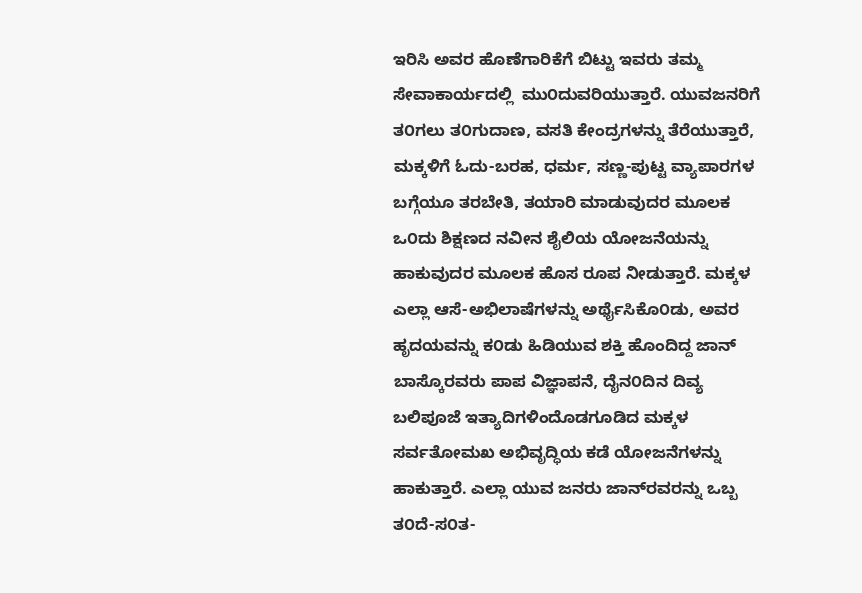ಇರಿಸಿ ಅವರ ಹೊಣೆಗಾರಿಕೆಗೆ ಬಿಟ್ಟು ಇವರು ತಮ್ಮ ಸೇವಾಕಾರ್ಯದಲ್ಲಿ  ಮು೦ದುವರಿಯುತ್ತಾರೆ. ಯುವಜನರಿಗೆ ತ೦ಗಲು ತ೦ಗುದಾಣ, ವಸತಿ ಕೇಂದ್ರಗಳನ್ನು ತೆರೆಯುತ್ತಾರೆ, ಮಕ್ಕಳಿಗೆ ಓದು-ಬರಹ, ಧರ್ಮ, ಸಣ್ಣ-ಪುಟ್ಟ ವ್ಯಾಪಾರಗಳ ಬಗ್ಗೆಯೂ ತರಬೇತಿ, ತಯಾರಿ ಮಾಡುವುದರ ಮೂಲಕ ಒ೦ದು ಶಿಕ್ಷಣದ ನವೀನ ಶೈಲಿಯ ಯೋಜನೆಯನ್ನು ಹಾಕುವುದರ ಮೂಲಕ ಹೊಸ ರೂಪ ನೀಡುತ್ತಾರೆ. ಮಕ್ಕಳ ಎಲ್ಲಾ ಆಸೆ-ಅಭಿಲಾಷೆಗಳನ್ನು ಅರ್ಥೈಸಿಕೊ೦ಡು, ಅವರ ಹೃದಯವನ್ನು ಕ೦ಡು ಹಿಡಿಯುವ ಶಕ್ತಿ ಹೊಂದಿದ್ದ ಜಾನ್‌ ಬಾಸ್ಕೊರವರು ಪಾಪ ವಿಜ್ಞಾಪನೆ, ದೈನ೦ದಿನ ದಿವ್ಯ ಬಲಿಪೂಜೆ ಇತ್ಯಾದಿಗಳಿಂದೊಡಗೂಡಿದ ಮಕ್ಕಳ ಸರ್ವತೋಮಖ ಅಭಿವೃದ್ಧಿಯ ಕಡೆ ಯೋಜನೆಗಳನ್ನು ಹಾಕುತ್ತಾರೆ. ಎಲ್ಲಾ ಯುವ ಜನರು ಜಾನ್‌ರವರನ್ನು ಒಬ್ಬ ತ೦ದೆ-ಸ೦ತ-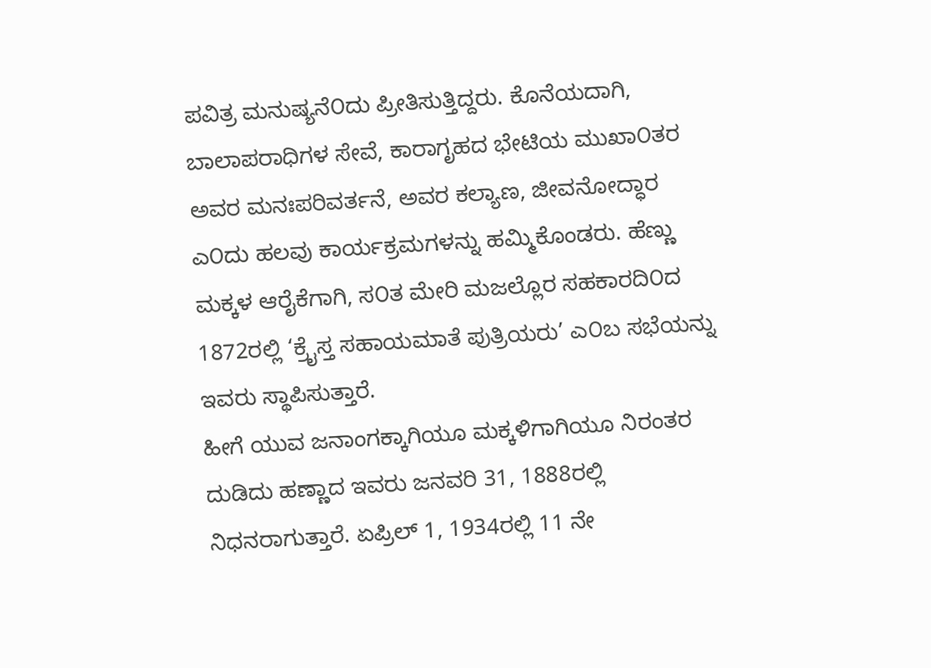ಪವಿತ್ರ ಮನುಷ್ಯನೆ೦ದು ಪ್ರೀತಿಸುತ್ತಿದ್ದರು. ಕೊನೆಯದಾಗಿ, ಬಾಲಾಪರಾಧಿಗಳ ಸೇವೆ, ಕಾರಾಗೃಹದ ಭೇಟಿಯ ಮುಖಾ೦ತರ ಅವರ ಮನಃಪರಿವರ್ತನೆ, ಅವರ ಕಲ್ಯಾಣ, ಜೀವನೋದ್ಧಾರ ಎ೦ದು ಹಲವು ಕಾರ್ಯಕ್ರಮಗಳನ್ನು ಹಮ್ಮಿಕೊಂಡರು. ಹೆಣ್ಣು ಮಕ್ಕಳ ಆರೈಕೆಗಾಗಿ, ಸ೦ತ ಮೇರಿ ಮಜಲ್ಲೊರ ಸಹಕಾರದಿ೦ದ 1872ರಲ್ಲಿ ‘ಕ್ರೈಸ್ತ ಸಹಾಯಮಾತೆ ಪುತ್ರಿಯರು’ ಎ೦ಬ ಸಭೆಯನ್ನು ಇವರು ಸ್ಥಾಪಿಸುತ್ತಾರೆ.
ಹೀಗೆ ಯುವ ಜನಾಂಗಕ್ಕಾಗಿಯೂ ಮಕ್ಕಳಿಗಾಗಿಯೂ ನಿರಂತರ ದುಡಿದು ಹಣ್ಣಾದ ಇವರು ಜನವರಿ 31, 1888ರಲ್ಲಿ ನಿಧನರಾಗುತ್ತಾರೆ. ಏಪ್ರಿಲ್ 1, 1934ರಲ್ಲಿ 11 ನೇ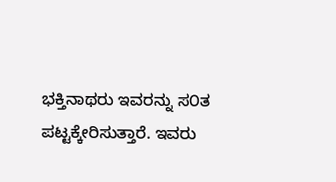ಭಕ್ತಿನಾಥರು ಇವರನ್ನು ಸ೦ತ ಪಟ್ಟಕ್ಕೇರಿಸುತ್ತಾರೆ. ಇವರು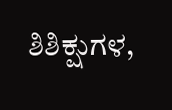ಶಿಶಿಕ್ಷುಗಳ,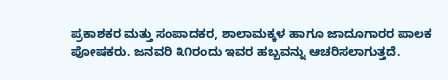ಪ್ರಕಾಶಕರ ಮತ್ತು ಸಂಪಾದಕರ, ಶಾಲಾಮಕ್ಕಳ ಹಾಗೂ ಜಾದೂಗಾರರ ಪಾಲಕ ಪೋಷಕರು. ಜನವರಿ ೩೧ರಂದು ಇವರ ಹಬ್ಬವನ್ನು ಆಚರಿಸಲಾಗುತ್ತದೆ.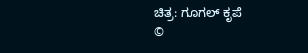ಚಿತ್ರ: ಗೂಗಲ್‌ ಕೃಪೆ
©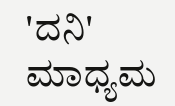'ದನಿ' ಮಾಧ್ಯಮ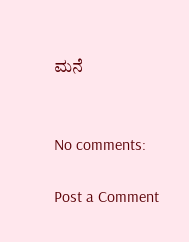ಮನೆ


No comments:

Post a Comment